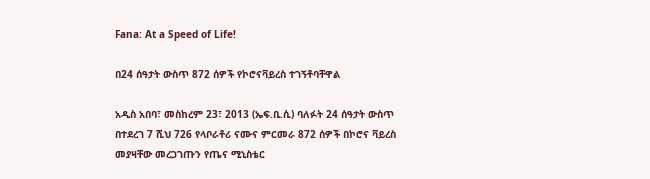Fana: At a Speed of Life!

በ24 ሰዓታት ውስጥ 872 ሰዎች የኮሮናቫይረስ ተገኝቶባቸዋል

አዲስ አበባ፣ መስከረም 23፣ 2013 (ኤፍ.ቢ.ሲ) ባለፉት 24 ሰዓታት ውስጥ በተደረገ 7 ሺህ 726 የላቦራቶሪ ናሙና ምርመራ 872 ሰዎች በኮሮና ቫይረስ መያዛቸው መረጋገጡን የጤና ሚኒስቴር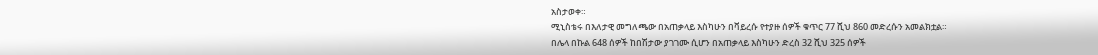አስታወቀ።
ሚኒስቴሩ በእለታዊ መግለጫው በአጠቃላይ እስካሁን በቫይረሱ የተያዙ ሰዎች ቁጥር 77 ሺህ 860 መድረሱን አመልክቷል።
በሌላ በኩል 648 ሰዎች ከበሽታው ያገገሙ ሲሆን በአጠቃላይ እስካሁን ድረስ 32 ሺህ 325 ሰዎች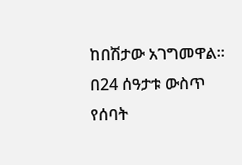ከበሽታው አገግመዋል።
በ24 ሰዓታቱ ውስጥ የሰባት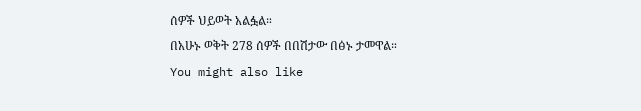ሰዎች ህይወት አልፏል።
በአሁኑ ወቅት 278 ሰዎች በበሽታው በፅኑ ታመዋል።
You might also like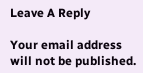Leave A Reply

Your email address will not be published.